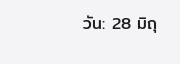วัน: 28 มิถุ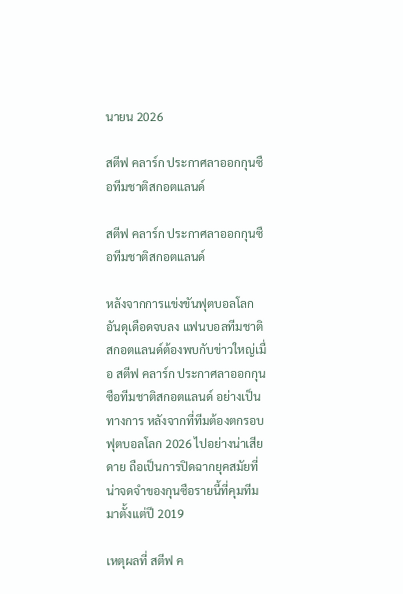นายน 2026

สตีฟ คลาร์ก ประกาศลาออกกุนซือทีมชาติสกอตแลนด์

สตีฟ คลาร์ก ประกาศลาออกกุนซือทีมชาติสกอตแลนด์

หลังจากการแข่งขันฟุตบอลโลกอันดุเดือดจบลง แฟนบอลทีมชาติสกอตแลนด์ต้องพบกับข่าวใหญ่เมื่อ สตีฟ คลาร์ก ประกาศลาออกกุนซือทีมชาติสกอตแลนด์ อย่างเป็นทางการ หลังจากที่ทีมต้องตกรอบฟุตบอลโลก 2026 ไปอย่างน่าเสียดาย ถือเป็นการปิดฉากยุคสมัยที่น่าจดจำของกุนซือรายนี้ที่คุมทีมมาตั้งแต่ปี 2019

เหตุผลที่ สตีฟ ค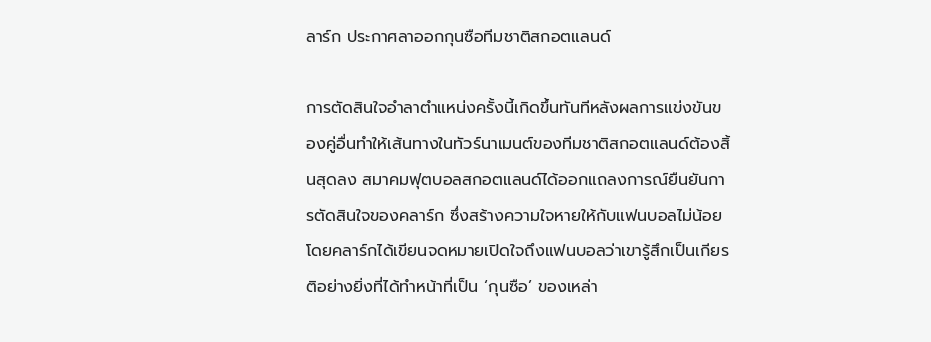ลาร์ก ประกาศลาออกกุนซือทีมชาติสกอตแลนด์

การตัดสินใจอำลาตำแหน่งครั้งนี้เกิดขึ้นทันทีหลังผลการแข่งขันของคู่อื่นทำให้เส้นทางในทัวร์นาเมนต์ของทีมชาติสกอตแลนด์ต้องสิ้นสุดลง สมาคมฟุตบอลสกอตแลนด์ได้ออกแถลงการณ์ยืนยันการตัดสินใจของคลาร์ก ซึ่งสร้างความใจหายให้กับแฟนบอลไม่น้อย โดยคลาร์กได้เขียนจดหมายเปิดใจถึงแฟนบอลว่าเขารู้สึกเป็นเกียรติอย่างยิ่งที่ได้ทำหน้าที่เป็น ‘กุนซือ’ ของเหล่า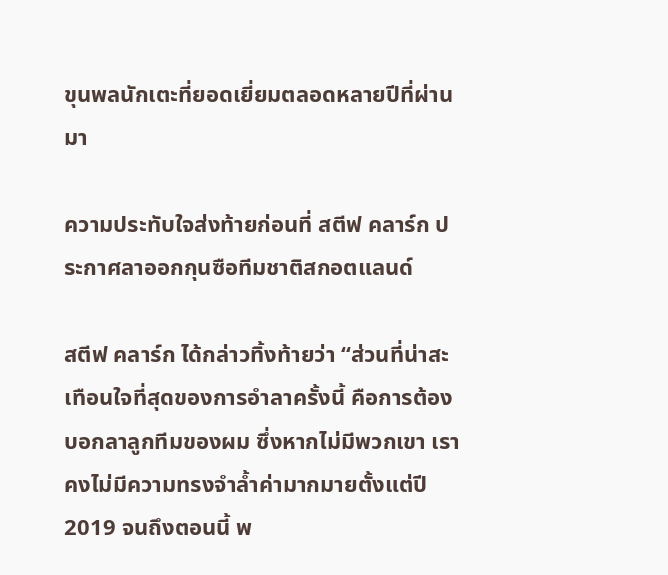ขุนพลนักเตะที่ยอดเยี่ยมตลอดหลายปีที่ผ่านมา

ความประทับใจส่งท้ายก่อนที่ สตีฟ คลาร์ก ประกาศลาออกกุนซือทีมชาติสกอตแลนด์

สตีฟ คลาร์ก ได้กล่าวทิ้งท้ายว่า “ส่วนที่น่าสะเทือนใจที่สุดของการอำลาครั้งนี้ คือการต้องบอกลาลูกทีมของผม ซึ่งหากไม่มีพวกเขา เราคงไม่มีความทรงจำล้ำค่ามากมายตั้งแต่ปี 2019 จนถึงตอนนี้ พ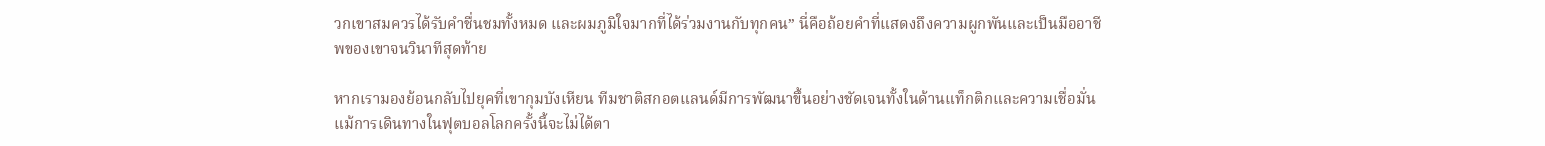วกเขาสมควรได้รับคำชื่นชมทั้งหมด และผมภูมิใจมากที่ได้ร่วมงานกับทุกคน” นี่คือถ้อยคำที่แสดงถึงความผูกพันและเป็นมืออาชีพของเขาจนวินาทีสุดท้าย

หากเรามองย้อนกลับไปยุคที่เขากุมบังเหียน ทีมชาติสกอตแลนด์มีการพัฒนาขึ้นอย่างชัดเจนทั้งในด้านแท็กติกและความเชื่อมั่น แม้การเดินทางในฟุตบอลโลกครั้งนี้จะไม่ได้ตา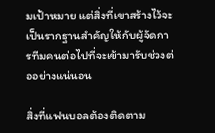มเป้าหมาย แต่สิ่งที่เขาสร้างไว้จะเป็นรากฐานสำคัญให้กับผู้จัดการทีมคนต่อไปที่จะเข้ามารับช่วงต่ออย่างแน่นอน

สิ่งที่แฟนบอลต้องติดตาม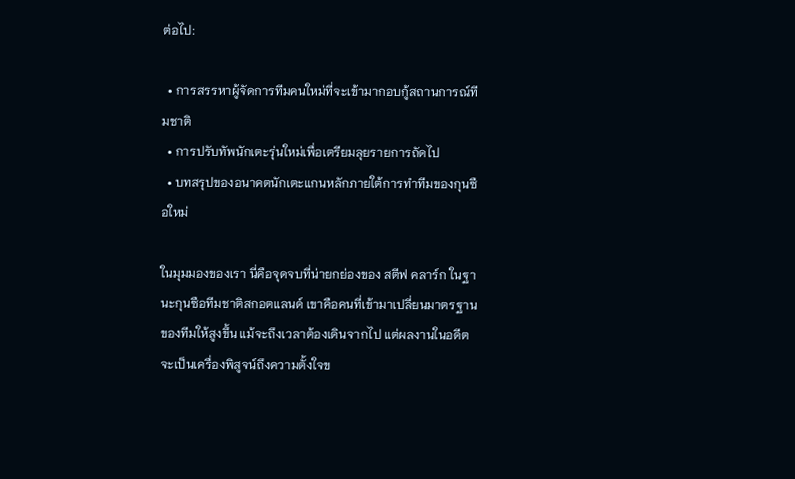ต่อไป:

  • การสรรหาผู้จัดการทีมคนใหม่ที่จะเข้ามากอบกู้สถานการณ์ทีมชาติ
  • การปรับทัพนักเตะรุ่นใหม่เพื่อเตรียมลุยรายการถัดไป
  • บทสรุปของอนาคตนักเตะแกนหลักภายใต้การทำทีมของกุนซือใหม่

ในมุมมองของเรา นี่คือจุดจบที่น่ายกย่องของ สตีฟ คลาร์ก ในฐานะกุนซือทีมชาติสกอตแลนด์ เขาคือคนที่เข้ามาเปลี่ยนมาตรฐานของทีมให้สูงขึ้น แม้จะถึงเวลาต้องเดินจากไป แต่ผลงานในอดีตจะเป็นเครื่องพิสูจน์ถึงความตั้งใจข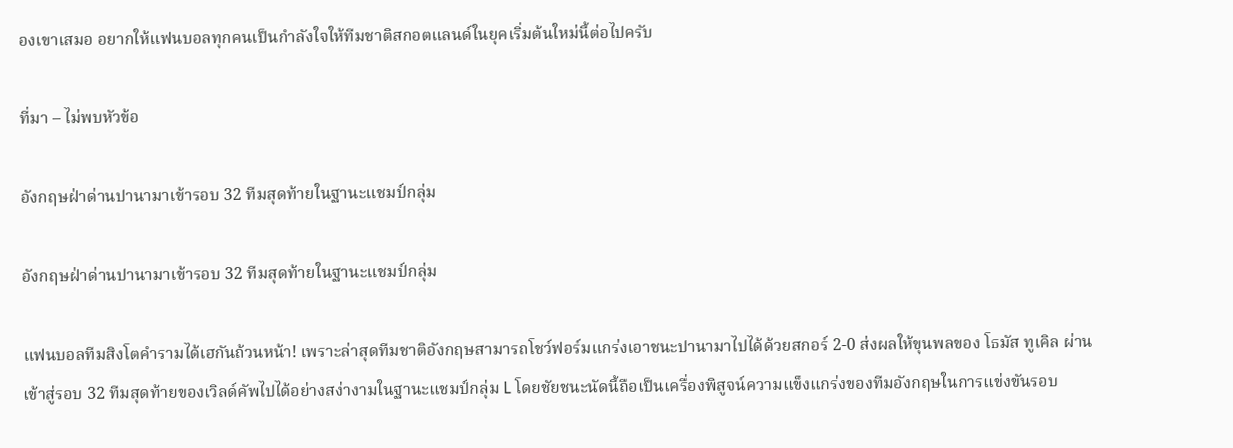องเขาเสมอ อยากให้แฟนบอลทุกคนเป็นกำลังใจให้ทีมชาติสกอตแลนด์ในยุคเริ่มต้นใหม่นี้ต่อไปครับ

ที่มา – ไม่พบหัวข้อ

อังกฤษฝ่าด่านปานามาเข้ารอบ 32 ทีมสุดท้ายในฐานะแชมป์กลุ่ม

อังกฤษฝ่าด่านปานามาเข้ารอบ 32 ทีมสุดท้ายในฐานะแชมป์กลุ่ม

แฟนบอลทีมสิงโตคำรามได้เฮกันถ้วนหน้า! เพราะล่าสุดทีมชาติอังกฤษสามารถโชว์ฟอร์มแกร่งเอาชนะปานามาไปได้ด้วยสกอร์ 2-0 ส่งผลให้ขุนพลของ โธมัส ทูเคิล ผ่านเข้าสู่รอบ 32 ทีมสุดท้ายของเวิลด์คัพไปได้อย่างสง่างามในฐานะแชมป์กลุ่ม L โดยชัยชนะนัดนี้ถือเป็นเครื่องพิสูจน์ความแข็งแกร่งของทีมอังกฤษในการแข่งขันรอบ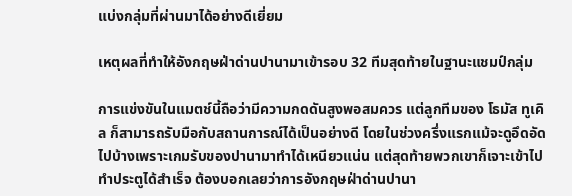แบ่งกลุ่มที่ผ่านมาได้อย่างดีเยี่ยม

เหตุผลที่ทำให้อังกฤษฝ่าด่านปานามาเข้ารอบ 32 ทีมสุดท้ายในฐานะแชมป์กลุ่ม

การแข่งขันในแมตช์นี้ถือว่ามีความกดดันสูงพอสมควร แต่ลูกทีมของ โธมัส ทูเคิล ก็สามารถรับมือกับสถานการณ์ได้เป็นอย่างดี โดยในช่วงครึ่งแรกแม้จะดูอึดอัดไปบ้างเพราะเกมรับของปานามาทำได้เหนียวแน่น แต่สุดท้ายพวกเขาก็เจาะเข้าไปทำประตูได้สำเร็จ ต้องบอกเลยว่าการอังกฤษฝ่าด่านปานา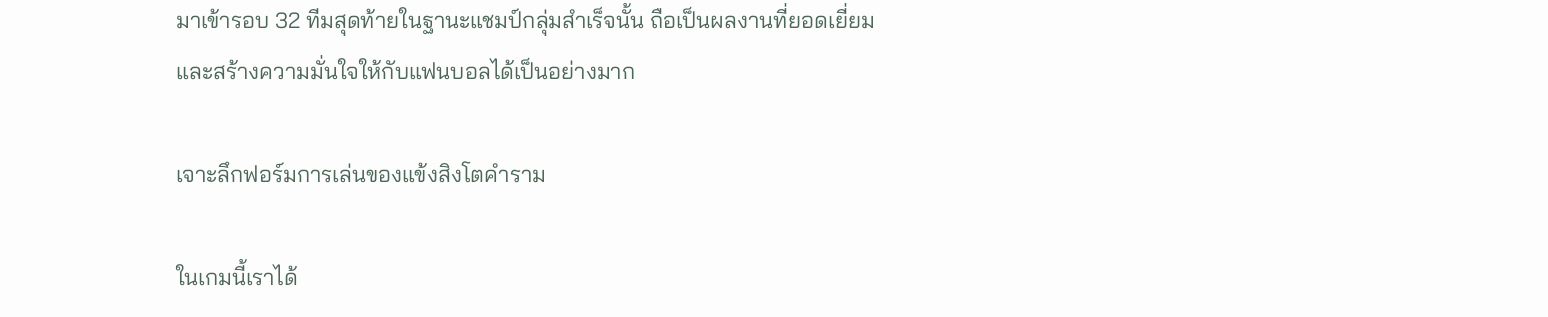มาเข้ารอบ 32 ทีมสุดท้ายในฐานะแชมป์กลุ่มสำเร็จนั้น ถือเป็นผลงานที่ยอดเยี่ยมและสร้างความมั่นใจให้กับแฟนบอลได้เป็นอย่างมาก

เจาะลึกฟอร์มการเล่นของแข้งสิงโตคำราม

ในเกมนี้เราได้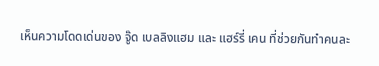เห็นความโดดเด่นของ จู๊ด เบลลิงแฮม และ แฮร์รี่ เคน ที่ช่วยกันทำคนละ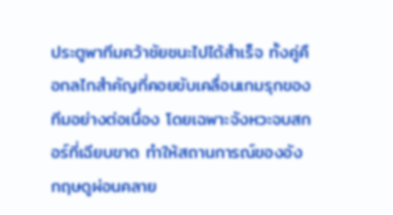ประตูพาทีมคว้าชัยชนะไปได้สำเร็จ ทั้งคู่คือกลไกสำคัญที่คอยขับเคลื่อนเกมรุกของทีมอย่างต่อเนื่อง โดยเฉพาะจังหวะจบสกอร์ที่เฉียบขาด ทำให้สถานการณ์ของอังกฤษดูผ่อนคลาย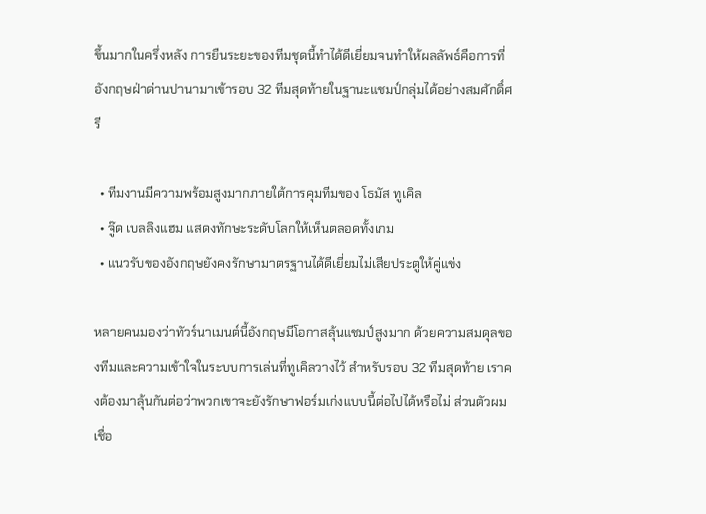ขึ้นมากในครึ่งหลัง การยืนระยะของทีมชุดนี้ทำได้ดีเยี่ยมจนทำให้ผลลัพธ์คือการที่อังกฤษฝ่าด่านปานามาเข้ารอบ 32 ทีมสุดท้ายในฐานะแชมป์กลุ่มได้อย่างสมศักดิ์ศรี

  • ทีมงานมีความพร้อมสูงมากภายใต้การคุมทีมของ โธมัส ทูเคิล
  • จู๊ด เบลลิงแฮม แสดงทักษะระดับโลกให้เห็นตลอดทั้งเกม
  • แนวรับของอังกฤษยังคงรักษามาตรฐานได้ดีเยี่ยมไม่เสียประตูให้คู่แข่ง

หลายคนมองว่าทัวร์นาเมนต์นี้อังกฤษมีโอกาสลุ้นแชมป์สูงมาก ด้วยความสมดุลของทีมและความเข้าใจในระบบการเล่นที่ทูเคิลวางไว้ สำหรับรอบ 32 ทีมสุดท้าย เราคงต้องมาลุ้นกันต่อว่าพวกเขาจะยังรักษาฟอร์มเก่งแบบนี้ต่อไปได้หรือไม่ ส่วนตัวผมเชื่อ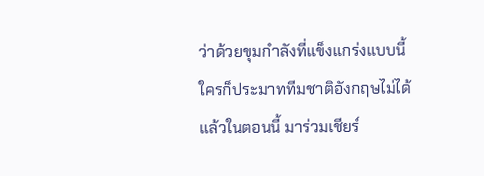ว่าด้วยขุมกำลังที่แข็งแกร่งแบบนี้ ใครก็ประมาททีมชาติอังกฤษไม่ได้แล้วในตอนนี้ มาร่วมเชียร์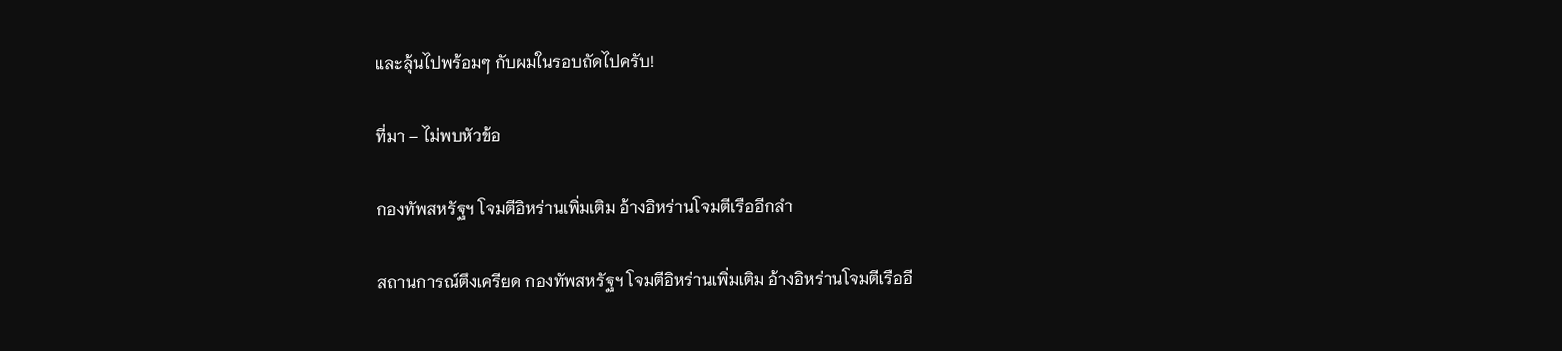และลุ้นไปพร้อมๆ กับผมในรอบถัดไปครับ!

ที่มา – ไม่พบหัวข้อ

กองทัพสหรัฐฯ โจมตีอิหร่านเพิ่มเติม อ้างอิหร่านโจมตีเรืออีกลำ

สถานการณ์ตึงเครียด กองทัพสหรัฐฯ โจมตีอิหร่านเพิ่มเติม อ้างอิหร่านโจมตีเรืออี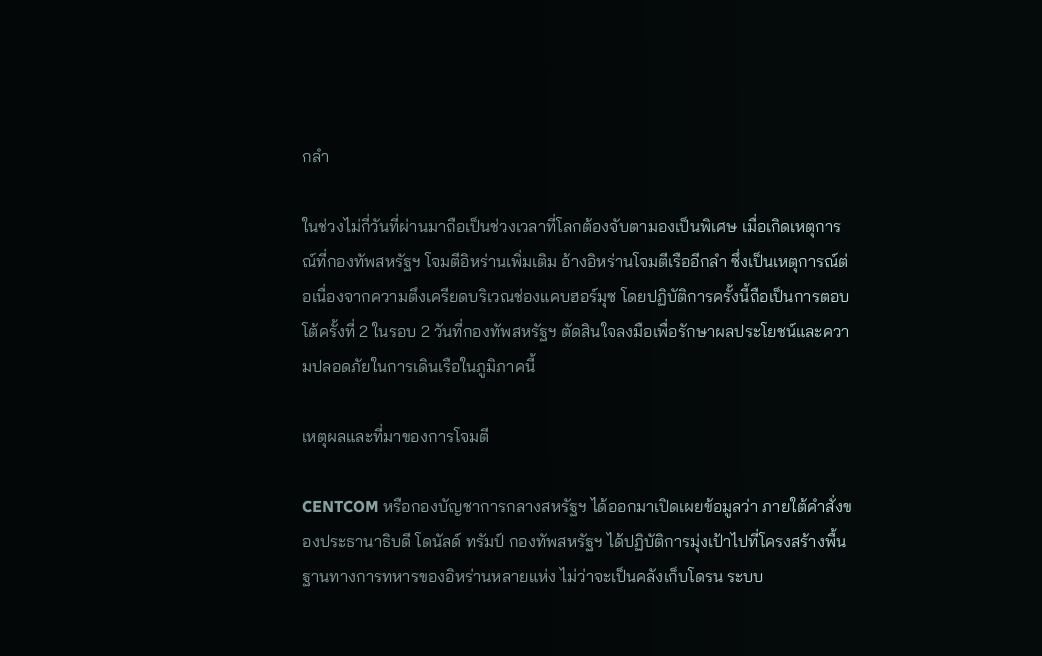กลำ

ในช่วงไม่กี่วันที่ผ่านมาถือเป็นช่วงเวลาที่โลกต้องจับตามองเป็นพิเศษ เมื่อเกิดเหตุการณ์ที่กองทัพสหรัฐฯ โจมตีอิหร่านเพิ่มเติม อ้างอิหร่านโจมตีเรืออีกลำ ซึ่งเป็นเหตุการณ์ต่อเนื่องจากความตึงเครียดบริเวณช่องแคบฮอร์มุซ โดยปฏิบัติการครั้งนี้ถือเป็นการตอบโต้ครั้งที่ 2 ในรอบ 2 วันที่กองทัพสหรัฐฯ ตัดสินใจลงมือเพื่อรักษาผลประโยชน์และความปลอดภัยในการเดินเรือในภูมิภาคนี้

เหตุผลและที่มาของการโจมตี

CENTCOM หรือกองบัญชาการกลางสหรัฐฯ ได้ออกมาเปิดเผยข้อมูลว่า ภายใต้คำสั่งของประธานาธิบดี โดนัลด์ ทรัมป์ กองทัพสหรัฐฯ ได้ปฏิบัติการมุ่งเป้าไปที่โครงสร้างพื้นฐานทางการทหารของอิหร่านหลายแห่ง ไม่ว่าจะเป็นคลังเก็บโดรน ระบบ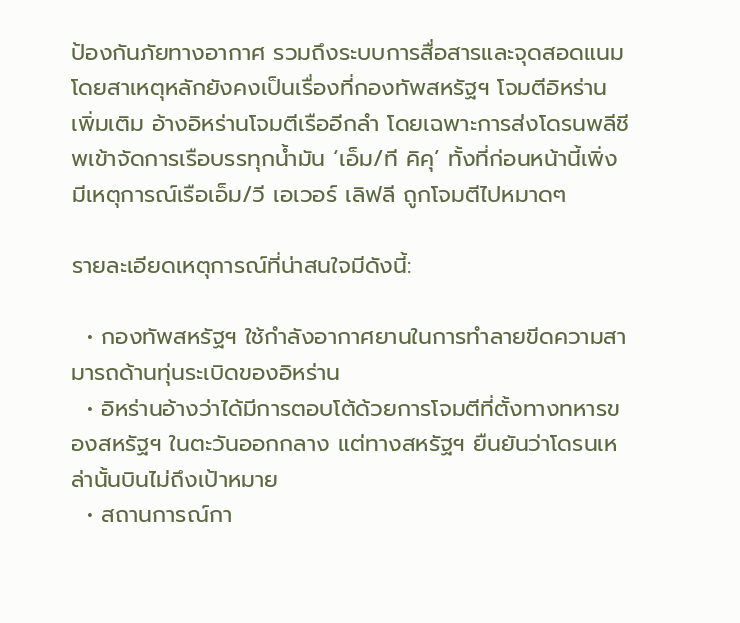ป้องกันภัยทางอากาศ รวมถึงระบบการสื่อสารและจุดสอดแนม โดยสาเหตุหลักยังคงเป็นเรื่องที่กองทัพสหรัฐฯ โจมตีอิหร่านเพิ่มเติม อ้างอิหร่านโจมตีเรืออีกลำ โดยเฉพาะการส่งโดรนพลีชีพเข้าจัดการเรือบรรทุกน้ำมัน ‘เอ็ม/ที คิคุ’ ทั้งที่ก่อนหน้านี้เพิ่งมีเหตุการณ์เรือเอ็ม/วี เอเวอร์ เลิฟลี ถูกโจมตีไปหมาดๆ

รายละเอียดเหตุการณ์ที่น่าสนใจมีดังนี้:

  • กองทัพสหรัฐฯ ใช้กำลังอากาศยานในการทำลายขีดความสามารถด้านทุ่นระเบิดของอิหร่าน
  • อิหร่านอ้างว่าได้มีการตอบโต้ด้วยการโจมตีที่ตั้งทางทหารของสหรัฐฯ ในตะวันออกกลาง แต่ทางสหรัฐฯ ยืนยันว่าโดรนเหล่านั้นบินไม่ถึงเป้าหมาย
  • สถานการณ์กา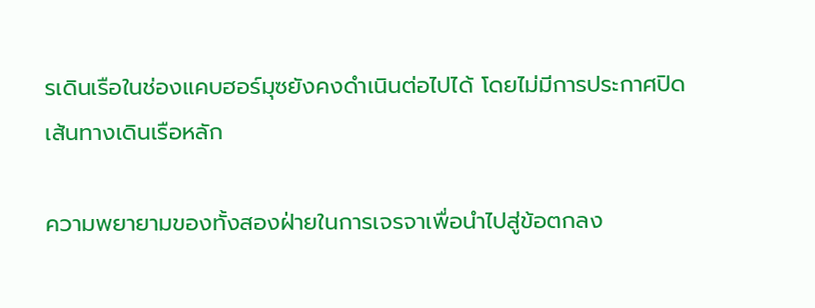รเดินเรือในช่องแคบฮอร์มุซยังคงดำเนินต่อไปได้ โดยไม่มีการประกาศปิดเส้นทางเดินเรือหลัก

ความพยายามของทั้งสองฝ่ายในการเจรจาเพื่อนำไปสู่ข้อตกลง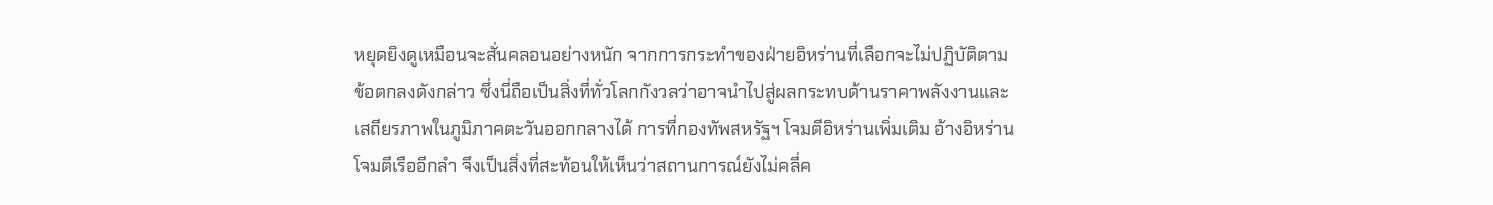หยุดยิงดูเหมือนจะสั่นคลอนอย่างหนัก จากการกระทำของฝ่ายอิหร่านที่เลือกจะไม่ปฏิบัติตามข้อตกลงดังกล่าว ซึ่งนี่ถือเป็นสิ่งที่ทั่วโลกกังวลว่าอาจนำไปสู่ผลกระทบด้านราคาพลังงานและเสถียรภาพในภูมิภาคตะวันออกกลางได้ การที่กองทัพสหรัฐฯ โจมตีอิหร่านเพิ่มเติม อ้างอิหร่านโจมตีเรืออีกลำ จึงเป็นสิ่งที่สะท้อนให้เห็นว่าสถานการณ์ยังไม่คลี่ค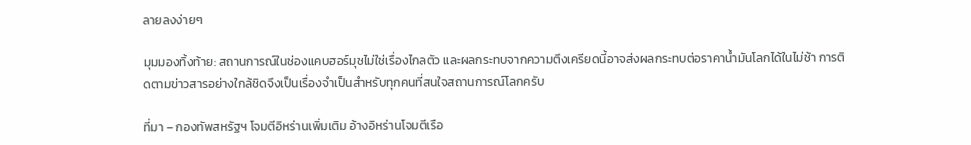ลายลงง่ายๆ

มุมมองทิ้งท้าย: สถานการณ์ในช่องแคบฮอร์มุซไม่ใช่เรื่องไกลตัว และผลกระทบจากความตึงเครียดนี้อาจส่งผลกระทบต่อราคาน้ำมันโลกได้ในไม่ช้า การติดตามข่าวสารอย่างใกล้ชิดจึงเป็นเรื่องจำเป็นสำหรับทุกคนที่สนใจสถานการณ์โลกครับ

ที่มา – กองทัพสหรัฐฯ โจมตีอิหร่านเพิ่มเติม อ้างอิหร่านโจมตีเรือ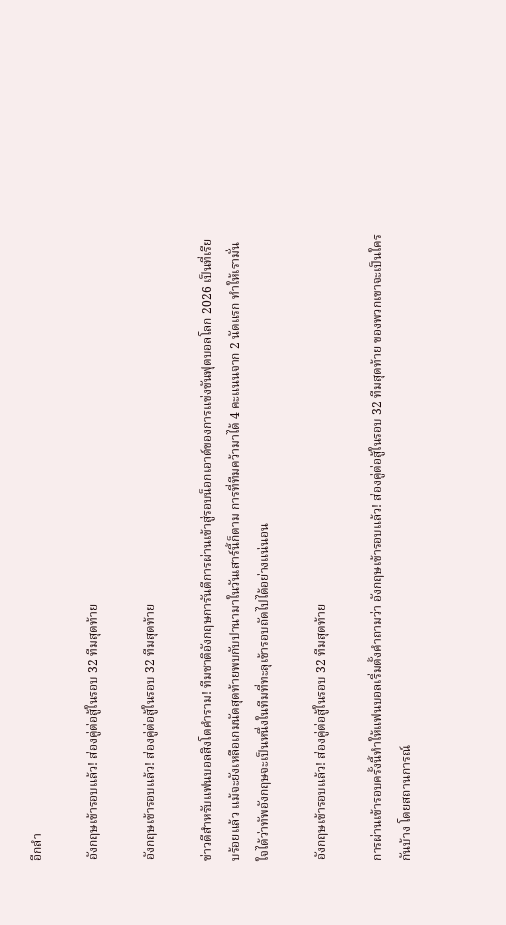อีกลำ

อังกฤษเข้ารอบแล้ว! ส่องคู่ต่อสู้ในรอบ 32 ทีมสุดท้าย

อังกฤษเข้ารอบแล้ว! ส่องคู่ต่อสู้ในรอบ 32 ทีมสุดท้าย

ข่าวดีสำหรับแฟนบอลสิงโตคำราม! ทีมชาติอังกฤษการันตีการผ่านเข้าสู่รอบน็อกเอาต์ของการแข่งขันฟุตบอลโลก 2026 เป็นที่เรียบร้อยแล้ว แม้จะยังเหลือเกมนัดสุดท้ายพบกับปานามาในวันเสาร์นี้ก็ตาม การที่ทีมคว้ามาได้ 4 คะแนนจาก 2 นัดแรก ทำให้เรามั่นใจได้ว่าทัพอังกฤษจะเป็นหนึ่งในทีมที่ทะลุเข้ารอบถัดไปได้อย่างแน่นอน

อังกฤษเข้ารอบแล้ว! ส่องคู่ต่อสู้ในรอบ 32 ทีมสุดท้าย

การผ่านเข้ารอบครั้งนี้ทำให้แฟนบอลเริ่มตั้งคำถามว่า อังกฤษเข้ารอบแล้ว! ส่องคู่ต่อสู้ในรอบ 32 ทีมสุดท้าย ของพวกเขาจะเป็นใครกันบ้าง โดยสถานการณ์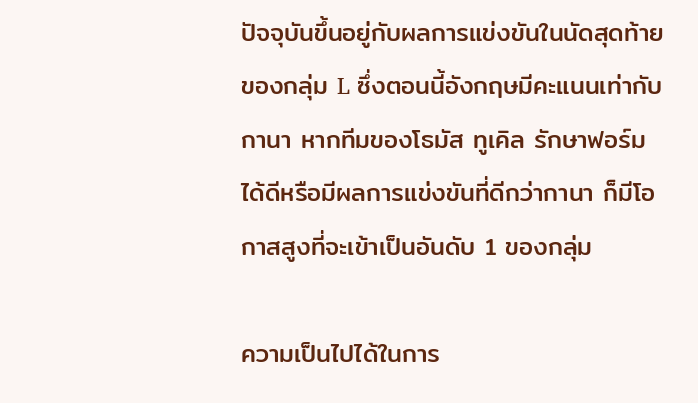ปัจจุบันขึ้นอยู่กับผลการแข่งขันในนัดสุดท้ายของกลุ่ม L ซึ่งตอนนี้อังกฤษมีคะแนนเท่ากับกานา หากทีมของโธมัส ทูเคิล รักษาฟอร์มได้ดีหรือมีผลการแข่งขันที่ดีกว่ากานา ก็มีโอกาสสูงที่จะเข้าเป็นอันดับ 1 ของกลุ่ม

ความเป็นไปได้ในการ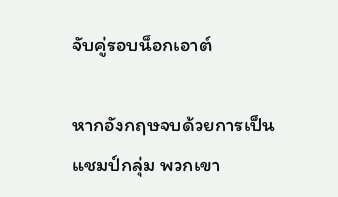จับคู่รอบน็อกเอาต์

หากอังกฤษจบด้วยการเป็นแชมป์กลุ่ม พวกเขา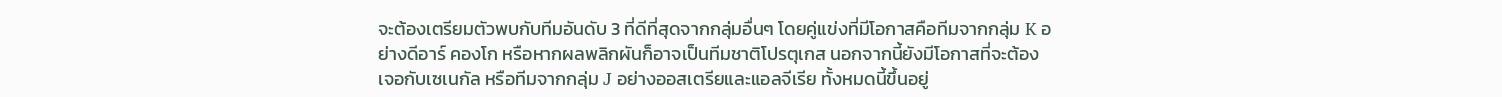จะต้องเตรียมตัวพบกับทีมอันดับ 3 ที่ดีที่สุดจากกลุ่มอื่นๆ โดยคู่แข่งที่มีโอกาสคือทีมจากกลุ่ม K อย่างดีอาร์ คองโก หรือหากผลพลิกผันก็อาจเป็นทีมชาติโปรตุเกส นอกจากนี้ยังมีโอกาสที่จะต้องเจอกับเซเนกัล หรือทีมจากกลุ่ม J อย่างออสเตรียและแอลจีเรีย ทั้งหมดนี้ขึ้นอยู่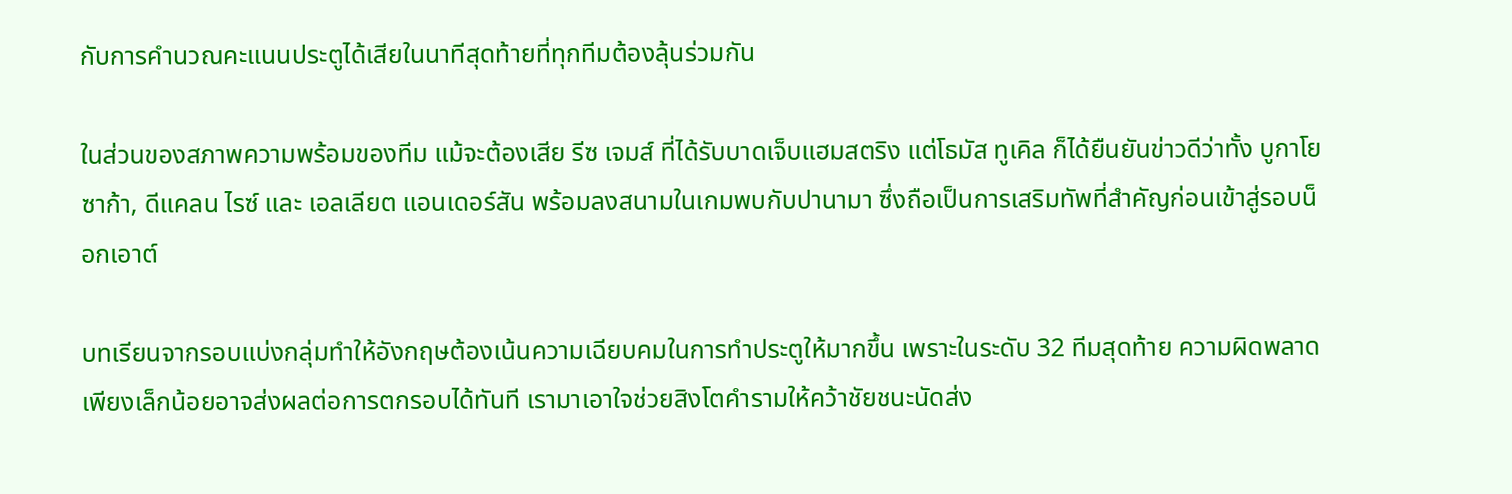กับการคำนวณคะแนนประตูได้เสียในนาทีสุดท้ายที่ทุกทีมต้องลุ้นร่วมกัน

ในส่วนของสภาพความพร้อมของทีม แม้จะต้องเสีย รีซ เจมส์ ที่ได้รับบาดเจ็บแฮมสตริง แต่โธมัส ทูเคิล ก็ได้ยืนยันข่าวดีว่าทั้ง บูกาโย ซาก้า, ดีแคลน ไรซ์ และ เอลเลียต แอนเดอร์สัน พร้อมลงสนามในเกมพบกับปานามา ซึ่งถือเป็นการเสริมทัพที่สำคัญก่อนเข้าสู่รอบน็อกเอาต์

บทเรียนจากรอบแบ่งกลุ่มทำให้อังกฤษต้องเน้นความเฉียบคมในการทำประตูให้มากขึ้น เพราะในระดับ 32 ทีมสุดท้าย ความผิดพลาดเพียงเล็กน้อยอาจส่งผลต่อการตกรอบได้ทันที เรามาเอาใจช่วยสิงโตคำรามให้คว้าชัยชนะนัดส่ง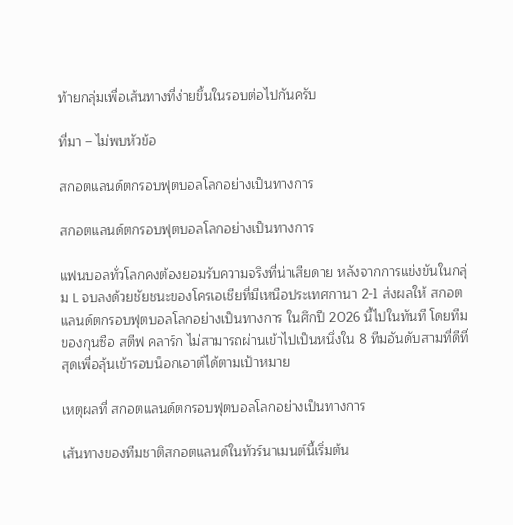ท้ายกลุ่มเพื่อเส้นทางที่ง่ายขึ้นในรอบต่อไปกันครับ

ที่มา – ไม่พบหัวข้อ

สกอตแลนด์ตกรอบฟุตบอลโลกอย่างเป็นทางการ

สกอตแลนด์ตกรอบฟุตบอลโลกอย่างเป็นทางการ

แฟนบอลทั่วโลกคงต้องยอมรับความจริงที่น่าเสียดาย หลังจากการแข่งขันในกลุ่ม L จบลงด้วยชัยชนะของโครเอเชียที่มีเหนือประเทศกานา 2-1 ส่งผลให้ สกอตแลนด์ตกรอบฟุตบอลโลกอย่างเป็นทางการ ในศึกปี 2026 นี้ไปในทันที โดยทีมของกุนซือ สตีฟ คลาร์ก ไม่สามารถผ่านเข้าไปเป็นหนึ่งใน 8 ทีมอันดับสามที่ดีที่สุดเพื่อลุ้นเข้ารอบน็อกเอาต์ได้ตามเป้าหมาย

เหตุผลที่ สกอตแลนด์ตกรอบฟุตบอลโลกอย่างเป็นทางการ

เส้นทางของทีมชาติสกอตแลนด์ในทัวร์นาเมนต์นี้เริ่มต้น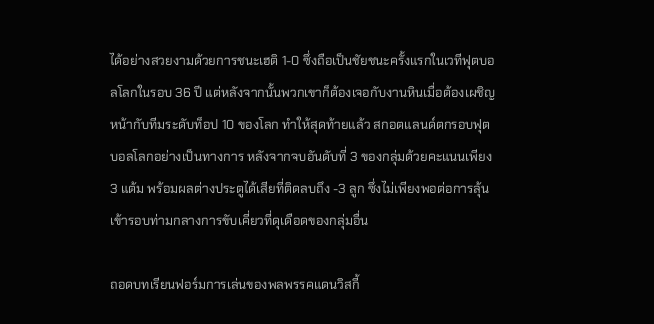ได้อย่างสวยงามด้วยการชนะเฮติ 1-0 ซึ่งถือเป็นชัยชนะครั้งแรกในเวทีฟุตบอลโลกในรอบ 36 ปี แต่หลังจากนั้นพวกเขาก็ต้องเจอกับงานหินเมื่อต้องเผชิญหน้ากับทีมระดับท็อป 10 ของโลก ทำให้สุดท้ายแล้ว สกอตแลนด์ตกรอบฟุตบอลโลกอย่างเป็นทางการ หลังจากจบอันดับที่ 3 ของกลุ่มด้วยคะแนนเพียง 3 แต้ม พร้อมผลต่างประตูได้เสียที่ติดลบถึง -3 ลูก ซึ่งไม่เพียงพอต่อการลุ้นเข้ารอบท่ามกลางการขับเคี่ยวที่ดุเดือดของกลุ่มอื่น

ถอดบทเรียนฟอร์มการเล่นของพลพรรคแดนวิสกี้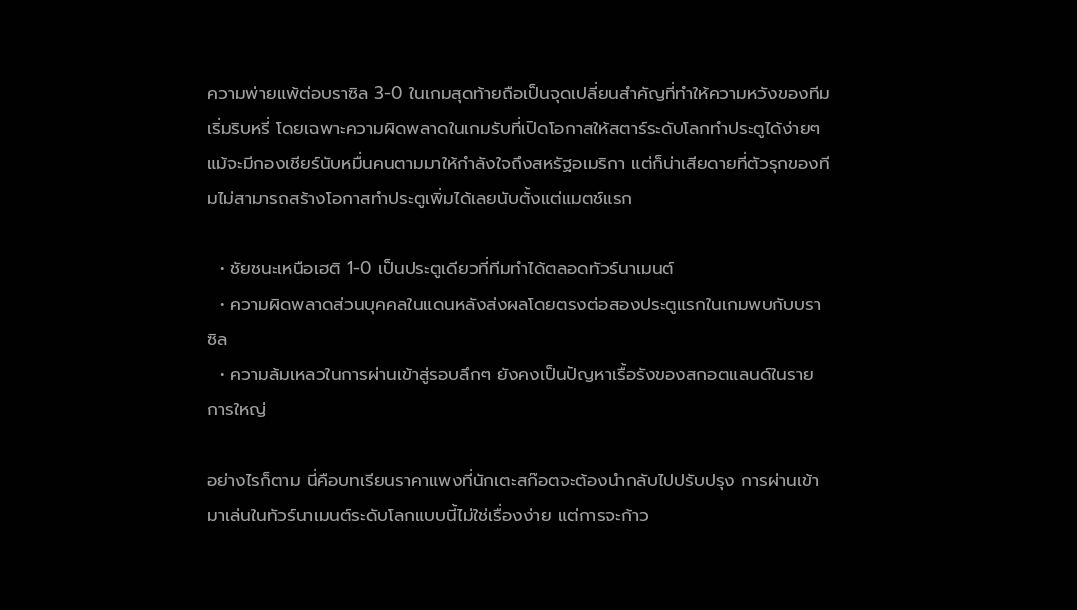ความพ่ายแพ้ต่อบราซิล 3-0 ในเกมสุดท้ายถือเป็นจุดเปลี่ยนสำคัญที่ทำให้ความหวังของทีมเริ่มริบหรี่ โดยเฉพาะความผิดพลาดในเกมรับที่เปิดโอกาสให้สตาร์ระดับโลกทำประตูได้ง่ายๆ แม้จะมีกองเชียร์นับหมื่นคนตามมาให้กำลังใจถึงสหรัฐอเมริกา แต่ก็น่าเสียดายที่ตัวรุกของทีมไม่สามารถสร้างโอกาสทำประตูเพิ่มได้เลยนับตั้งแต่แมตช์แรก

  • ชัยชนะเหนือเฮติ 1-0 เป็นประตูเดียวที่ทีมทำได้ตลอดทัวร์นาเมนต์
  • ความผิดพลาดส่วนบุคคลในแดนหลังส่งผลโดยตรงต่อสองประตูแรกในเกมพบกับบราซิล
  • ความล้มเหลวในการผ่านเข้าสู่รอบลึกๆ ยังคงเป็นปัญหาเรื้อรังของสกอตแลนด์ในรายการใหญ่

อย่างไรก็ตาม นี่คือบทเรียนราคาแพงที่นักเตะสก๊อตจะต้องนำกลับไปปรับปรุง การผ่านเข้ามาเล่นในทัวร์นาเมนต์ระดับโลกแบบนี้ไม่ใช่เรื่องง่าย แต่การจะก้าว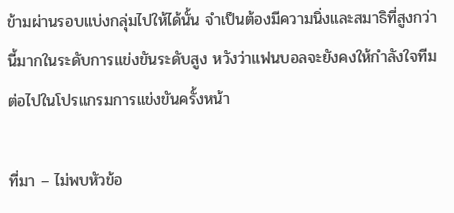ข้ามผ่านรอบแบ่งกลุ่มไปให้ได้นั้น จำเป็นต้องมีความนิ่งและสมาธิที่สูงกว่านี้มากในระดับการแข่งขันระดับสูง หวังว่าแฟนบอลจะยังคงให้กำลังใจทีมต่อไปในโปรแกรมการแข่งขันครั้งหน้า

ที่มา – ไม่พบหัวข้อ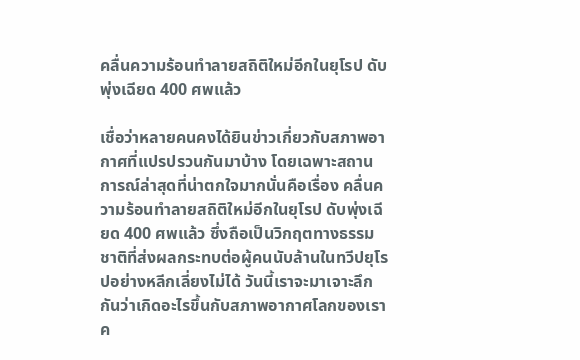คลื่นความร้อนทำลายสถิติใหม่อีกในยุโรป ดับพุ่งเฉียด 400 ศพแล้ว

เชื่อว่าหลายคนคงได้ยินข่าวเกี่ยวกับสภาพอากาศที่แปรปรวนกันมาบ้าง โดยเฉพาะสถานการณ์ล่าสุดที่น่าตกใจมากนั่นคือเรื่อง คลื่นความร้อนทำลายสถิติใหม่อีกในยุโรป ดับพุ่งเฉียด 400 ศพแล้ว ซึ่งถือเป็นวิกฤตทางธรรมชาติที่ส่งผลกระทบต่อผู้คนนับล้านในทวีปยุโรปอย่างหลีกเลี่ยงไม่ได้ วันนี้เราจะมาเจาะลึกกันว่าเกิดอะไรขึ้นกับสภาพอากาศโลกของเราค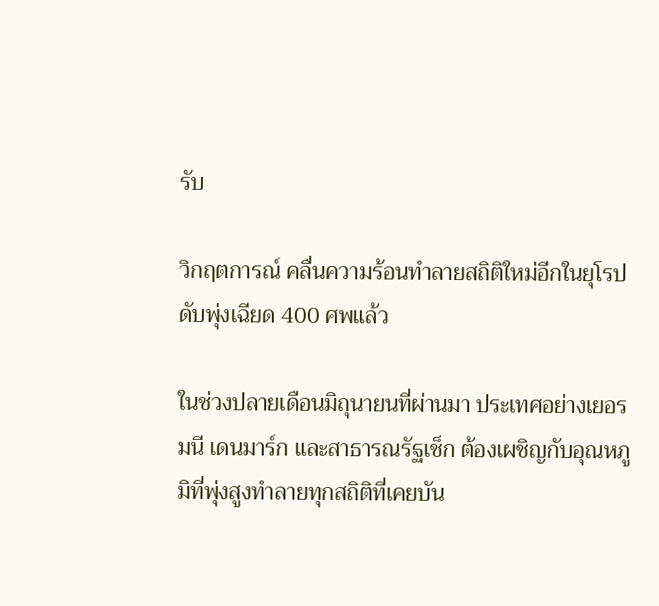รับ

วิกฤตการณ์ คลื่นความร้อนทำลายสถิติใหม่อีกในยุโรป ดับพุ่งเฉียด 400 ศพแล้ว

ในช่วงปลายเดือนมิถุนายนที่ผ่านมา ประเทศอย่างเยอรมนี เดนมาร์ก และสาธารณรัฐเช็ก ต้องเผชิญกับอุณหภูมิที่พุ่งสูงทำลายทุกสถิติที่เคยบัน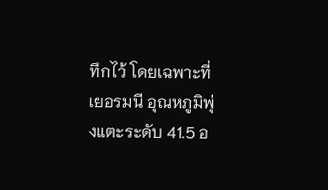ทึกไว้ โดยเฉพาะที่เยอรมนี อุณหภูมิพุ่งแตะระดับ 41.5 อ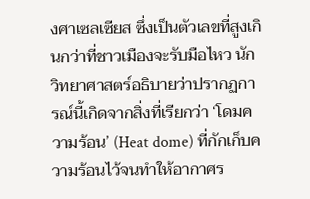งศาเซลเซียส ซึ่งเป็นตัวเลขที่สูงเกินกว่าที่ชาวเมืองจะรับมือไหว นักวิทยาศาสตร์อธิบายว่าปรากฏการณ์นี้เกิดจากสิ่งที่เรียกว่า ‘โดมความร้อน’ (Heat dome) ที่กักเก็บความร้อนไว้จนทำให้อากาศร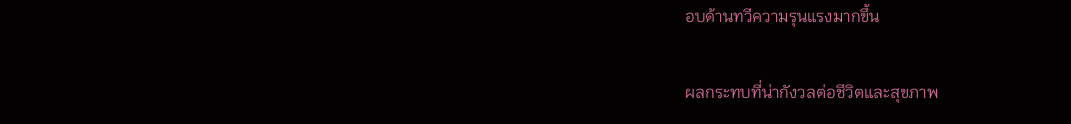อบด้านทวีความรุนแรงมากขึ้น

ผลกระทบที่น่ากังวลต่อชีวิตและสุขภาพ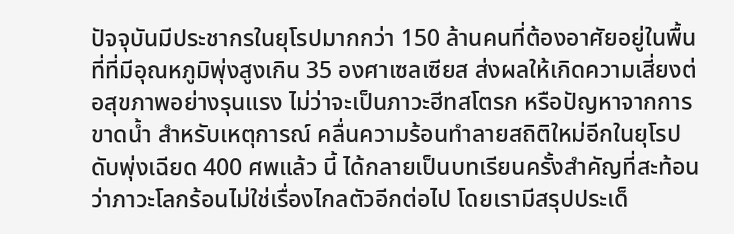ปัจจุบันมีประชากรในยุโรปมากกว่า 150 ล้านคนที่ต้องอาศัยอยู่ในพื้นที่ที่มีอุณหภูมิพุ่งสูงเกิน 35 องศาเซลเซียส ส่งผลให้เกิดความเสี่ยงต่อสุขภาพอย่างรุนแรง ไม่ว่าจะเป็นภาวะฮีทสโตรก หรือปัญหาจากการขาดน้ำ สำหรับเหตุการณ์ คลื่นความร้อนทำลายสถิติใหม่อีกในยุโรป ดับพุ่งเฉียด 400 ศพแล้ว นี้ ได้กลายเป็นบทเรียนครั้งสำคัญที่สะท้อนว่าภาวะโลกร้อนไม่ใช่เรื่องไกลตัวอีกต่อไป โดยเรามีสรุปประเด็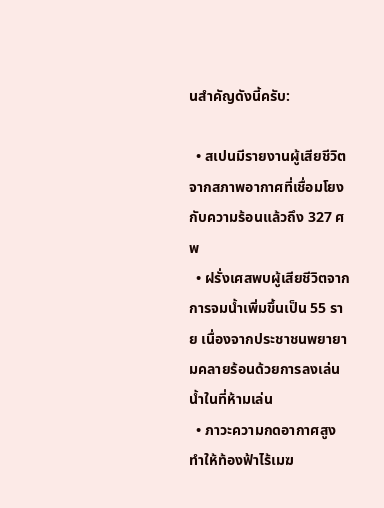นสำคัญดังนี้ครับ:

  • สเปนมีรายงานผู้เสียชีวิตจากสภาพอากาศที่เชื่อมโยงกับความร้อนแล้วถึง 327 ศพ
  • ฝรั่งเศสพบผู้เสียชีวิตจากการจมน้ำเพิ่มขึ้นเป็น 55 ราย เนื่องจากประชาชนพยายามคลายร้อนด้วยการลงเล่นน้ำในที่ห้ามเล่น
  • ภาวะความกดอากาศสูงทำให้ท้องฟ้าไร้เมฆ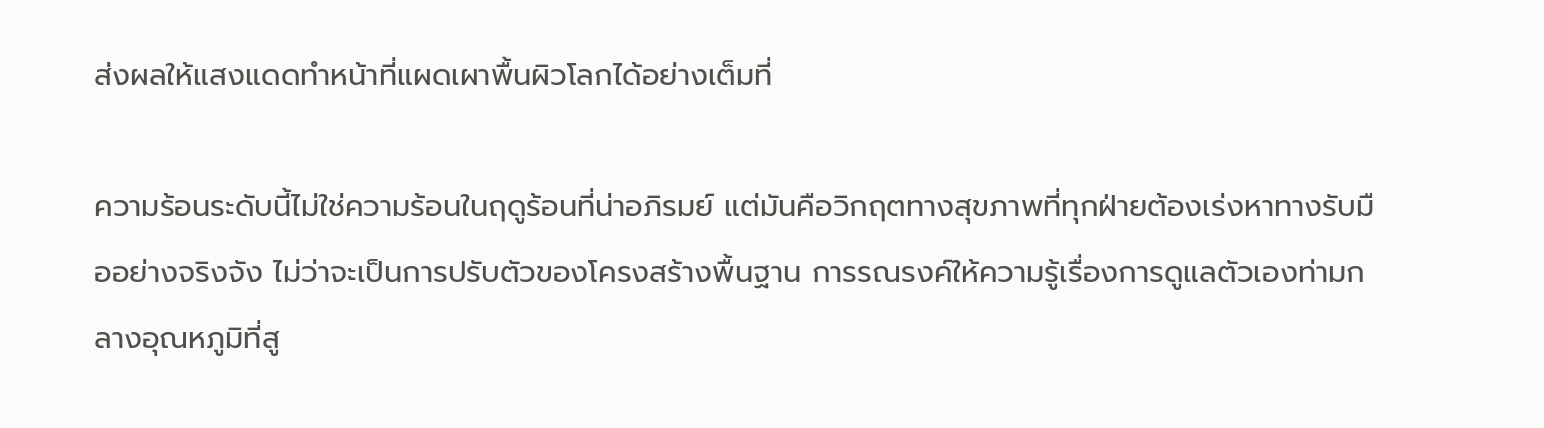ส่งผลให้แสงแดดทำหน้าที่แผดเผาพื้นผิวโลกได้อย่างเต็มที่

ความร้อนระดับนี้ไม่ใช่ความร้อนในฤดูร้อนที่น่าอภิรมย์ แต่มันคือวิกฤตทางสุขภาพที่ทุกฝ่ายต้องเร่งหาทางรับมืออย่างจริงจัง ไม่ว่าจะเป็นการปรับตัวของโครงสร้างพื้นฐาน การรณรงค์ให้ความรู้เรื่องการดูแลตัวเองท่ามกลางอุณหภูมิที่สู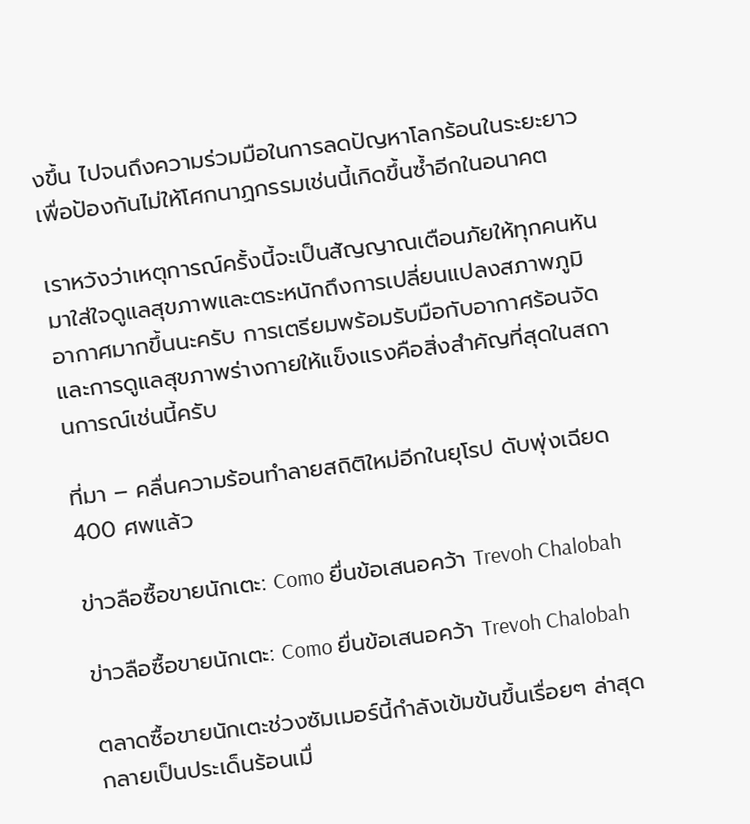งขึ้น ไปจนถึงความร่วมมือในการลดปัญหาโลกร้อนในระยะยาว เพื่อป้องกันไม่ให้โศกนาฏกรรมเช่นนี้เกิดขึ้นซ้ำอีกในอนาคต

เราหวังว่าเหตุการณ์ครั้งนี้จะเป็นสัญญาณเตือนภัยให้ทุกคนหันมาใส่ใจดูแลสุขภาพและตระหนักถึงการเปลี่ยนแปลงสภาพภูมิอากาศมากขึ้นนะครับ การเตรียมพร้อมรับมือกับอากาศร้อนจัดและการดูแลสุขภาพร่างกายให้แข็งแรงคือสิ่งสำคัญที่สุดในสถานการณ์เช่นนี้ครับ

ที่มา – คลื่นความร้อนทำลายสถิติใหม่อีกในยุโรป ดับพุ่งเฉียด 400 ศพแล้ว

ข่าวลือซื้อขายนักเตะ: Como ยื่นข้อเสนอคว้า Trevoh Chalobah

ข่าวลือซื้อขายนักเตะ: Como ยื่นข้อเสนอคว้า Trevoh Chalobah

ตลาดซื้อขายนักเตะช่วงซัมเมอร์นี้กำลังเข้มข้นขึ้นเรื่อยๆ ล่าสุดกลายเป็นประเด็นร้อนเมื่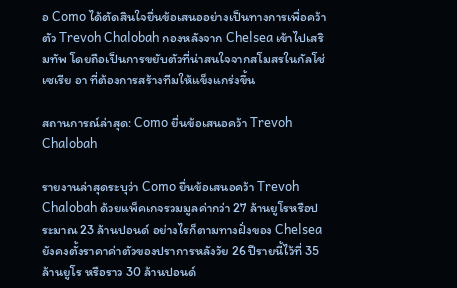อ Como ได้ตัดสินใจยื่นข้อเสนออย่างเป็นทางการเพื่อคว้าตัว Trevoh Chalobah กองหลังจาก Chelsea เข้าไปเสริมทัพ โดยถือเป็นการขยับตัวที่น่าสนใจจากสโมสรในกัลโช่ เซเรีย อา ที่ต้องการสร้างทีมให้แข็งแกร่งขึ้น

สถานการณ์ล่าสุด: Como ยื่นข้อเสนอคว้า Trevoh Chalobah

รายงานล่าสุดระบุว่า Como ยื่นข้อเสนอคว้า Trevoh Chalobah ด้วยแพ็คเกจรวมมูลค่ากว่า 27 ล้านยูโรหรือประมาณ 23 ล้านปอนด์ อย่างไรก็ตามทางฝั่งของ Chelsea ยังคงตั้งราคาค่าตัวของปราการหลังวัย 26 ปีรายนี้ไว้ที่ 35 ล้านยูโร หรือราว 30 ล้านปอนด์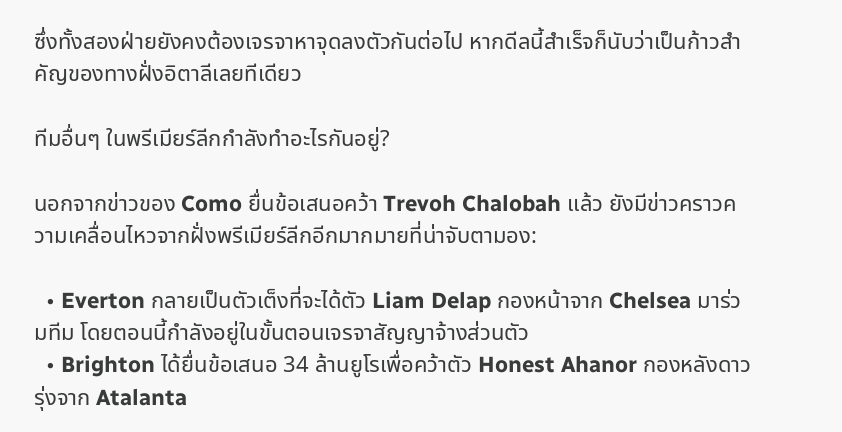ซึ่งทั้งสองฝ่ายยังคงต้องเจรจาหาจุดลงตัวกันต่อไป หากดีลนี้สำเร็จก็นับว่าเป็นก้าวสำคัญของทางฝั่งอิตาลีเลยทีเดียว

ทีมอื่นๆ ในพรีเมียร์ลีกกำลังทำอะไรกันอยู่?

นอกจากข่าวของ Como ยื่นข้อเสนอคว้า Trevoh Chalobah แล้ว ยังมีข่าวคราวความเคลื่อนไหวจากฝั่งพรีเมียร์ลีกอีกมากมายที่น่าจับตามอง:

  • Everton กลายเป็นตัวเต็งที่จะได้ตัว Liam Delap กองหน้าจาก Chelsea มาร่วมทีม โดยตอนนี้กำลังอยู่ในขั้นตอนเจรจาสัญญาจ้างส่วนตัว
  • Brighton ได้ยื่นข้อเสนอ 34 ล้านยูโรเพื่อคว้าตัว Honest Ahanor กองหลังดาวรุ่งจาก Atalanta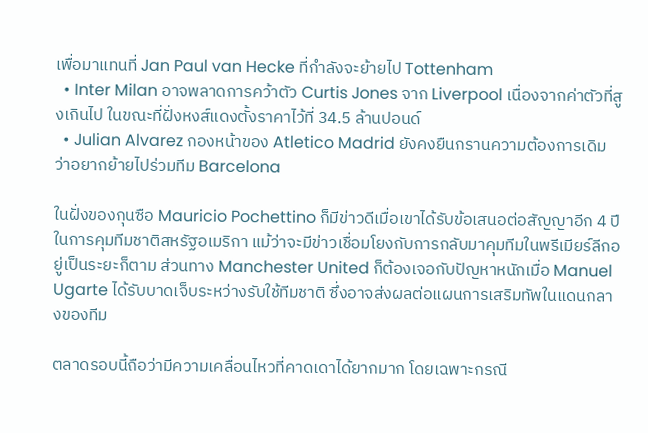เพื่อมาแทนที่ Jan Paul van Hecke ที่กำลังจะย้ายไป Tottenham
  • Inter Milan อาจพลาดการคว้าตัว Curtis Jones จาก Liverpool เนื่องจากค่าตัวที่สูงเกินไป ในขณะที่ฝั่งหงส์แดงตั้งราคาไว้ที่ 34.5 ล้านปอนด์
  • Julian Alvarez กองหน้าของ Atletico Madrid ยังคงยืนกรานความต้องการเดิมว่าอยากย้ายไปร่วมทีม Barcelona

ในฝั่งของกุนซือ Mauricio Pochettino ก็มีข่าวดีเมื่อเขาได้รับข้อเสนอต่อสัญญาอีก 4 ปีในการคุมทีมชาติสหรัฐอเมริกา แม้ว่าจะมีข่าวเชื่อมโยงกับการกลับมาคุมทีมในพรีเมียร์ลีกอยู่เป็นระยะก็ตาม ส่วนทาง Manchester United ก็ต้องเจอกับปัญหาหนักเมื่อ Manuel Ugarte ได้รับบาดเจ็บระหว่างรับใช้ทีมชาติ ซึ่งอาจส่งผลต่อแผนการเสริมทัพในแดนกลางของทีม

ตลาดรอบนี้ถือว่ามีความเคลื่อนไหวที่คาดเดาได้ยากมาก โดยเฉพาะกรณี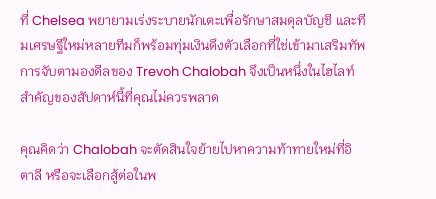ที่ Chelsea พยายามเร่งระบายนักเตะเพื่อรักษาสมดุลบัญชี และทีมเศรษฐีใหม่หลายทีมก็พร้อมทุ่มเงินดึงตัวเลือกที่ใช่เข้ามาเสริมทัพ การจับตามองดีลของ Trevoh Chalobah จึงเป็นหนึ่งในไฮไลท์สำคัญของสัปดาห์นี้ที่คุณไม่ควรพลาด

คุณคิดว่า Chalobah จะตัดสินใจย้ายไปหาความท้าทายใหม่ที่อิตาลี หรือจะเลือกสู้ต่อในพ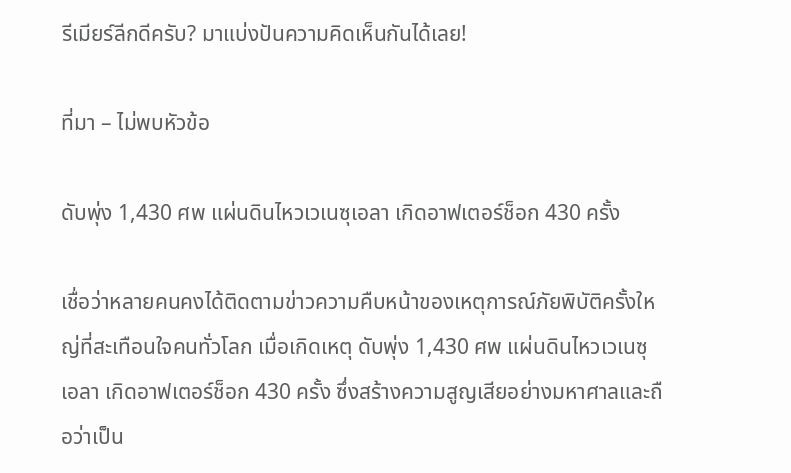รีเมียร์ลีกดีครับ? มาแบ่งปันความคิดเห็นกันได้เลย!

ที่มา – ไม่พบหัวข้อ

ดับพุ่ง 1,430 ศพ แผ่นดินไหวเวเนซุเอลา เกิดอาฟเตอร์ช็อก 430 ครั้ง

เชื่อว่าหลายคนคงได้ติดตามข่าวความคืบหน้าของเหตุการณ์ภัยพิบัติครั้งใหญ่ที่สะเทือนใจคนทั่วโลก เมื่อเกิดเหตุ ดับพุ่ง 1,430 ศพ แผ่นดินไหวเวเนซุเอลา เกิดอาฟเตอร์ช็อก 430 ครั้ง ซึ่งสร้างความสูญเสียอย่างมหาศาลและถือว่าเป็น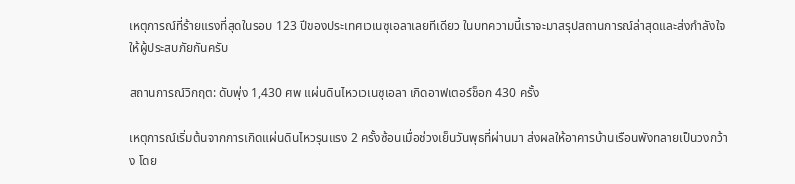เหตุการณ์ที่ร้ายแรงที่สุดในรอบ 123 ปีของประเทศเวเนซุเอลาเลยทีเดียว ในบทความนี้เราจะมาสรุปสถานการณ์ล่าสุดและส่งกำลังใจให้ผู้ประสบภัยกันครับ

สถานการณ์วิกฤต: ดับพุ่ง 1,430 ศพ แผ่นดินไหวเวเนซุเอลา เกิดอาฟเตอร์ช็อก 430 ครั้ง

เหตุการณ์เริ่มต้นจากการเกิดแผ่นดินไหวรุนแรง 2 ครั้งซ้อนเมื่อช่วงเย็นวันพุธที่ผ่านมา ส่งผลให้อาคารบ้านเรือนพังทลายเป็นวงกว้าง โดย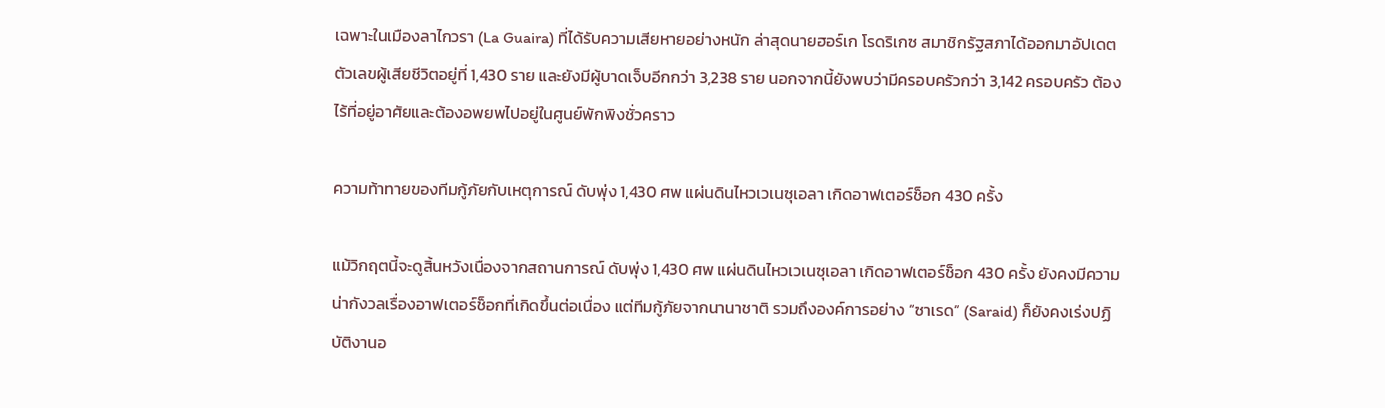เฉพาะในเมืองลาไกวรา (La Guaira) ที่ได้รับความเสียหายอย่างหนัก ล่าสุดนายฮอร์เก โรดริเกซ สมาชิกรัฐสภาได้ออกมาอัปเดตตัวเลขผู้เสียชีวิตอยู่ที่ 1,430 ราย และยังมีผู้บาดเจ็บอีกกว่า 3,238 ราย นอกจากนี้ยังพบว่ามีครอบครัวกว่า 3,142 ครอบครัว ต้องไร้ที่อยู่อาศัยและต้องอพยพไปอยู่ในศูนย์พักพิงชั่วคราว

ความท้าทายของทีมกู้ภัยกับเหตุการณ์ ดับพุ่ง 1,430 ศพ แผ่นดินไหวเวเนซุเอลา เกิดอาฟเตอร์ช็อก 430 ครั้ง

แม้วิกฤตนี้จะดูสิ้นหวังเนื่องจากสถานการณ์ ดับพุ่ง 1,430 ศพ แผ่นดินไหวเวเนซุเอลา เกิดอาฟเตอร์ช็อก 430 ครั้ง ยังคงมีความน่ากังวลเรื่องอาฟเตอร์ช็อกที่เกิดขึ้นต่อเนื่อง แต่ทีมกู้ภัยจากนานาชาติ รวมถึงองค์การอย่าง “ซาเรด” (Saraid) ก็ยังคงเร่งปฏิบัติงานอ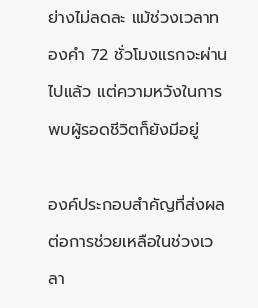ย่างไม่ลดละ แม้ช่วงเวลาทองคำ 72 ชั่วโมงแรกจะผ่านไปแล้ว แต่ความหวังในการพบผู้รอดชีวิตก็ยังมีอยู่

องค์ประกอบสำคัญที่ส่งผลต่อการช่วยเหลือในช่วงเวลา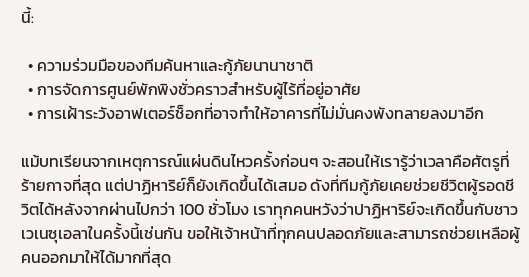นี้:

  • ความร่วมมือของทีมค้นหาและกู้ภัยนานาชาติ
  • การจัดการศูนย์พักพิงชั่วคราวสำหรับผู้ไร้ที่อยู่อาศัย
  • การเฝ้าระวังอาฟเตอร์ช็อกที่อาจทำให้อาคารที่ไม่มั่นคงพังทลายลงมาอีก

แม้บทเรียนจากเหตุการณ์แผ่นดินไหวครั้งก่อนๆ จะสอนให้เรารู้ว่าเวลาคือศัตรูที่ร้ายกาจที่สุด แต่ปาฏิหาริย์ก็ยังเกิดขึ้นได้เสมอ ดังที่ทีมกู้ภัยเคยช่วยชีวิตผู้รอดชีวิตได้หลังจากผ่านไปกว่า 100 ชั่วโมง เราทุกคนหวังว่าปาฏิหาริย์จะเกิดขึ้นกับชาวเวเนซุเอลาในครั้งนี้เช่นกัน ขอให้เจ้าหน้าที่ทุกคนปลอดภัยและสามารถช่วยเหลือผู้คนออกมาให้ได้มากที่สุด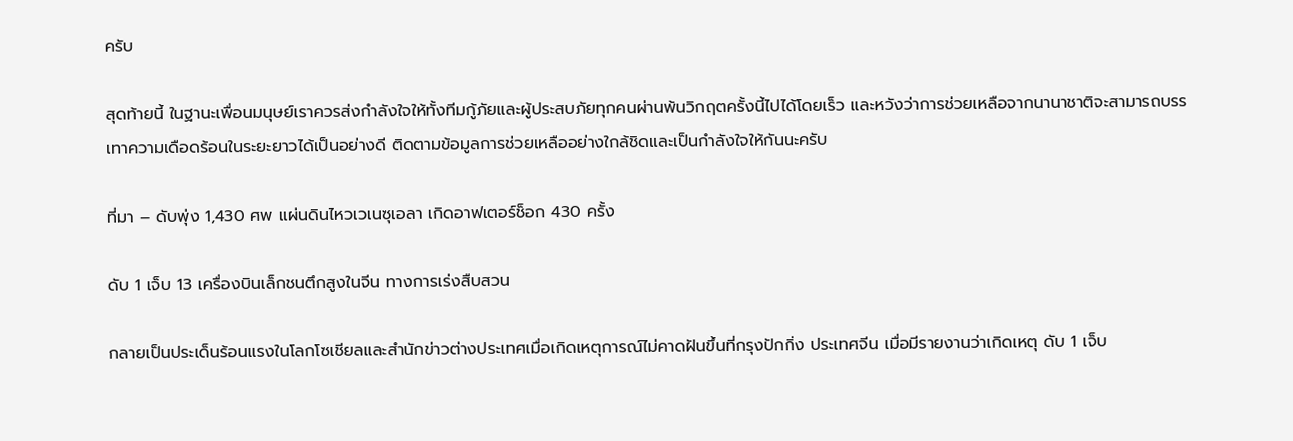ครับ

สุดท้ายนี้ ในฐานะเพื่อนมนุษย์เราควรส่งกำลังใจให้ทั้งทีมกู้ภัยและผู้ประสบภัยทุกคนผ่านพ้นวิกฤตครั้งนี้ไปได้โดยเร็ว และหวังว่าการช่วยเหลือจากนานาชาติจะสามารถบรรเทาความเดือดร้อนในระยะยาวได้เป็นอย่างดี ติดตามข้อมูลการช่วยเหลืออย่างใกล้ชิดและเป็นกำลังใจให้กันนะครับ

ที่มา – ดับพุ่ง 1,430 ศพ แผ่นดินไหวเวเนซุเอลา เกิดอาฟเตอร์ช็อก 430 ครั้ง

ดับ 1 เจ็บ 13 เครื่องบินเล็กชนตึกสูงในจีน ทางการเร่งสืบสวน

กลายเป็นประเด็นร้อนแรงในโลกโซเชียลและสำนักข่าวต่างประเทศเมื่อเกิดเหตุการณ์ไม่คาดฝันขึ้นที่กรุงปักกิ่ง ประเทศจีน เมื่อมีรายงานว่าเกิดเหตุ ดับ 1 เจ็บ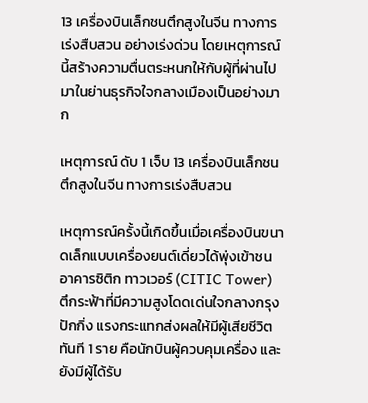13 เครื่องบินเล็กชนตึกสูงในจีน ทางการเร่งสืบสวน อย่างเร่งด่วน โดยเหตุการณ์นี้สร้างความตื่นตระหนกให้กับผู้ที่ผ่านไปมาในย่านธุรกิจใจกลางเมืองเป็นอย่างมาก

เหตุการณ์ ดับ 1 เจ็บ 13 เครื่องบินเล็กชนตึกสูงในจีน ทางการเร่งสืบสวน

เหตุการณ์ครั้งนี้เกิดขึ้นเมื่อเครื่องบินขนาดเล็กแบบเครื่องยนต์เดี่ยวได้พุ่งเข้าชนอาคารซิติก ทาวเวอร์ (CITIC Tower) ตึกระฟ้าที่มีความสูงโดดเด่นใจกลางกรุงปักกิ่ง แรงกระแทกส่งผลให้มีผู้เสียชีวิตทันที 1 ราย คือนักบินผู้ควบคุมเครื่อง และยังมีผู้ได้รับ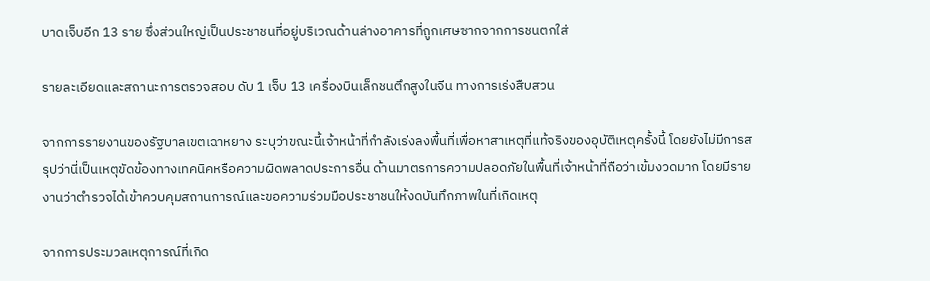บาดเจ็บอีก 13 ราย ซึ่งส่วนใหญ่เป็นประชาชนที่อยู่บริเวณด้านล่างอาคารที่ถูกเศษซากจากการชนตกใส่

รายละเอียดและสถานะการตรวจสอบ ดับ 1 เจ็บ 13 เครื่องบินเล็กชนตึกสูงในจีน ทางการเร่งสืบสวน

จากการรายงานของรัฐบาลเขตเฉาหยาง ระบุว่าขณะนี้เจ้าหน้าที่กำลังเร่งลงพื้นที่เพื่อหาสาเหตุที่แท้จริงของอุบัติเหตุครั้งนี้ โดยยังไม่มีการสรุปว่านี่เป็นเหตุขัดข้องทางเทคนิคหรือความผิดพลาดประการอื่น ด้านมาตรการความปลอดภัยในพื้นที่เจ้าหน้าที่ถือว่าเข้มงวดมาก โดยมีรายงานว่าตำรวจได้เข้าควบคุมสถานการณ์และขอความร่วมมือประชาชนให้งดบันทึกภาพในที่เกิดเหตุ

จากการประมวลเหตุการณ์ที่เกิด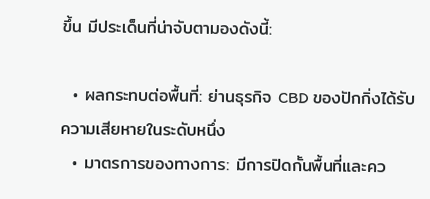ขึ้น มีประเด็นที่น่าจับตามองดังนี้:

  • ผลกระทบต่อพื้นที่: ย่านธุรกิจ CBD ของปักกิ่งได้รับความเสียหายในระดับหนึ่ง
  • มาตรการของทางการ: มีการปิดกั้นพื้นที่และคว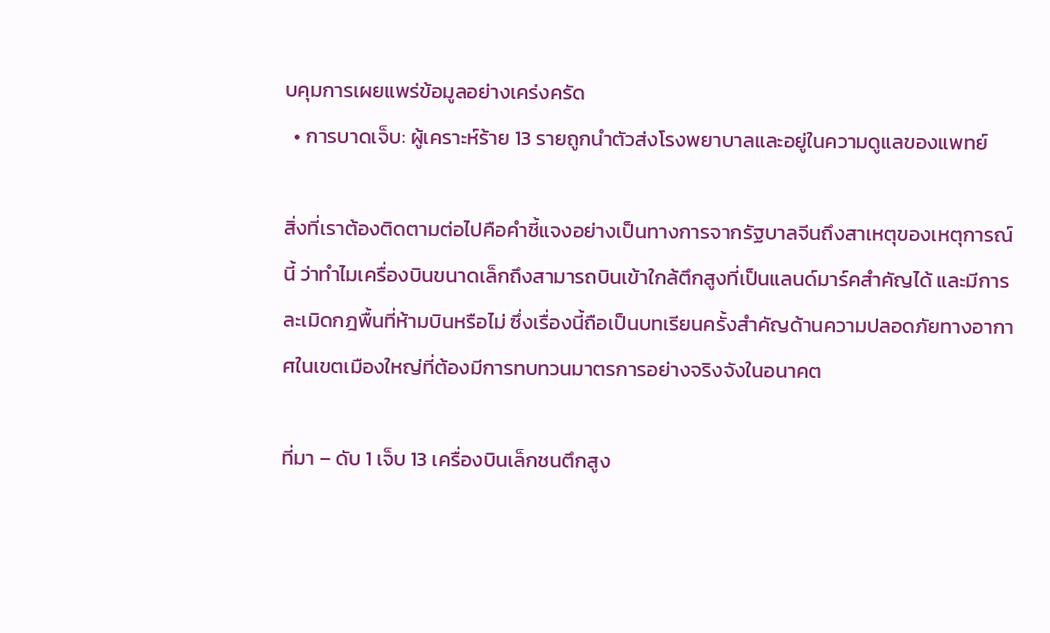บคุมการเผยแพร่ข้อมูลอย่างเคร่งครัด
  • การบาดเจ็บ: ผู้เคราะห์ร้าย 13 รายถูกนำตัวส่งโรงพยาบาลและอยู่ในความดูแลของแพทย์

สิ่งที่เราต้องติดตามต่อไปคือคำชี้แจงอย่างเป็นทางการจากรัฐบาลจีนถึงสาเหตุของเหตุการณ์นี้ ว่าทำไมเครื่องบินขนาดเล็กถึงสามารถบินเข้าใกล้ตึกสูงที่เป็นแลนด์มาร์คสำคัญได้ และมีการละเมิดกฎพื้นที่ห้ามบินหรือไม่ ซึ่งเรื่องนี้ถือเป็นบทเรียนครั้งสำคัญด้านความปลอดภัยทางอากาศในเขตเมืองใหญ่ที่ต้องมีการทบทวนมาตรการอย่างจริงจังในอนาคต

ที่มา – ดับ 1 เจ็บ 13 เครื่องบินเล็กชนตึกสูง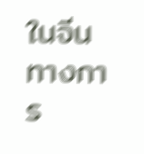ในจีน ทางการ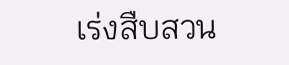เร่งสืบสวน